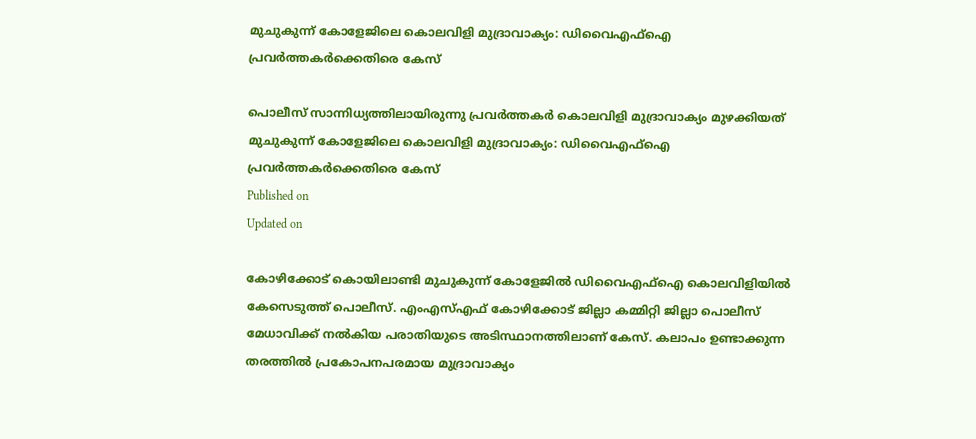മുചുകുന്ന് കോളേജിലെ കൊലവിളി മുദ്രാവാക്യം: ഡിവൈഎഫ്ഐ പ്രവർത്തകർക്കെതിരെ കേസ്

പൊലീസ് സാന്നിധ്യത്തിലായിരുന്നു പ്രവർത്തകർ കൊലവിളി മുദ്രാവാക്യം മുഴക്കിയത്
മുചുകുന്ന് കോളേജിലെ കൊലവിളി മുദ്രാവാക്യം: ഡിവൈഎഫ്ഐ പ്രവർത്തകർക്കെതിരെ കേസ്
Published on
Updated on

കോഴിക്കോട് കൊയിലാണ്ടി മുചുകുന്ന് കോളേജിൽ ഡിവൈഎഫ്ഐ കൊലവിളിയിൽ കേസെടുത്ത് പൊലീസ്. എംഎസ്എഫ് കോഴിക്കോട്‌ ജില്ലാ കമ്മിറ്റി ജില്ലാ പൊലീസ് മേധാവിക്ക് നൽകിയ പരാതിയുടെ അടിസ്ഥാനത്തിലാണ് കേസ്. കലാപം ഉണ്ടാക്കുന്ന തരത്തിൽ പ്രകോപനപരമായ മുദ്രാവാക്യം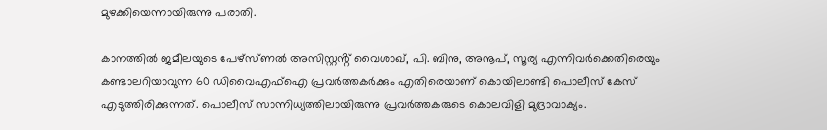മുഴക്കിയെന്നായിരുന്നു പരാതി.

കാനത്തിൽ ജമീലയുടെ പേഴ്സ്ണൽ അസിസ്റ്റൻ്റ് വൈശാഖ്, പി. ബിനു, അനൂപ്, സൂര്യ എന്നിവർക്കെതിരെയും കണ്ടാലറിയാവുന്ന 60 ഡിവൈഎഫ്ഐ പ്രവർത്തകർക്കും എതിരെയാണ് കൊയിലാണ്ടി പൊലീസ് കേസ് എടുത്തിരിക്കുന്നത്. പൊലീസ് സാന്നിധ്യത്തിലായിരുന്നു പ്രവർത്തകരുടെ കൊലവിളി മുദ്രാവാക്യം.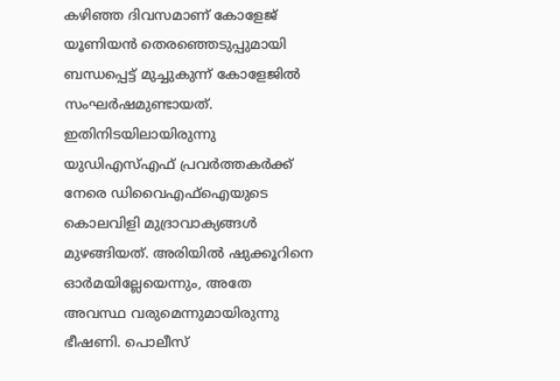കഴിഞ്ഞ ദിവസമാണ് കോളേജ് യൂണിയന്‍ തെരഞ്ഞെടുപ്പുമായി ബന്ധപ്പെട്ട് മുച്ചുകുന്ന് കോളേജില്‍ സംഘര്‍ഷമുണ്ടായത്. ഇതിനിടയിലായിരുന്നു യുഡിഎസ്എഫ് പ്രവർത്തകർക്ക് നേരെ ഡിവൈഎഫ്ഐയുടെ കൊലവിളി മുദ്രാവാക്യങ്ങൾ മുഴങ്ങിയത്. അരിയിൽ ഷുക്കൂറിനെ ഓർമയില്ലേയെന്നും, അതേ അവസ്ഥ വരുമെന്നുമായിരുന്നു ഭീഷണി. പൊലീസ്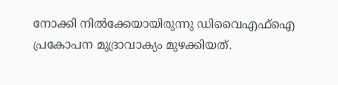നോക്കി നിൽക്കേയായിരുന്നു ഡിവൈഎഫ്ഐ പ്രകോപന മുദ്രാവാക്യം മുഴക്കിയത്.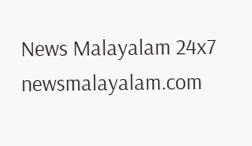News Malayalam 24x7
newsmalayalam.com